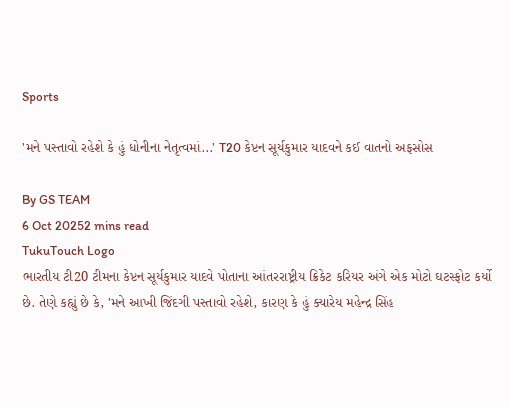Sports

'મને પસ્તાવો રહેશે કે હું ધોનીના નેતૃત્વમાં...' T20 કેપ્ટન સૂર્યકુમાર યાદવને કઈ વાતનો અફસોસ

By GS TEAM
6 Oct 20252 mins read
TukuTouch Logo
ભારતીય ટી20 ટીમના કેપ્ટન સૂર્યકુમાર યાદવે પોતાના આંતરરાષ્ટ્રીય ક્રિકેટ કરિયર અંગે એક મોટો ઘટસ્ફોટ કર્યો છે. તેણે કહ્યું છે કે, 'મને આખી જિંદગી પસ્તાવો રહેશે, કારણ કે હું ક્યારેય મહેન્દ્ર સિંહ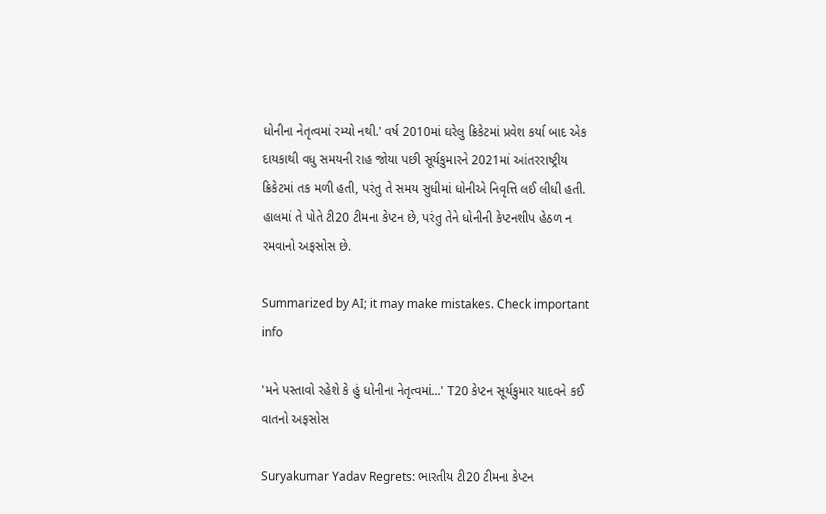ધોનીના નેતૃત્વમાં રમ્યો નથી.' વર્ષ 2010માં ઘરેલુ ક્રિકેટમાં પ્રવેશ કર્યા બાદ એક દાયકાથી વધુ સમયની રાહ જોયા પછી સૂર્યકુમારને 2021માં આંતરરાષ્ટ્રીય ક્રિકેટમાં તક મળી હતી, પરંતુ તે સમય સુધીમાં ધોનીએ નિવૃત્તિ લઈ લીધી હતી. હાલમાં તે પોતે ટી20 ટીમના કેપ્ટન છે, પરંતુ તેને ધોનીની કેપ્ટનશીપ હેઠળ ન રમવાનો અફસોસ છે.

Summarized by AI; it may make mistakes. Check important info

'મને પસ્તાવો રહેશે કે હું ધોનીના નેતૃત્વમાં...' T20 કેપ્ટન સૂર્યકુમાર યાદવને કઈ વાતનો અફસોસ

Suryakumar Yadav Regrets: ભારતીય ટી20 ટીમના કેપ્ટન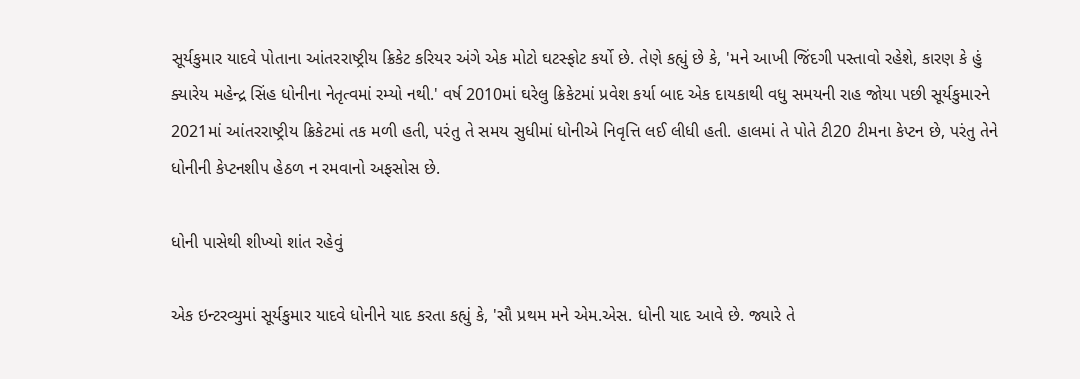સૂર્યકુમાર યાદવે પોતાના આંતરરાષ્ટ્રીય ક્રિકેટ કરિયર અંગે એક મોટો ઘટસ્ફોટ કર્યો છે. તેણે કહ્યું છે કે, 'મને આખી જિંદગી પસ્તાવો રહેશે, કારણ કે હું ક્યારેય મહેન્દ્ર સિંહ ધોનીના નેતૃત્વમાં રમ્યો નથી.' વર્ષ 2010માં ઘરેલુ ક્રિકેટમાં પ્રવેશ કર્યા બાદ એક દાયકાથી વધુ સમયની રાહ જોયા પછી સૂર્યકુમારને 2021માં આંતરરાષ્ટ્રીય ક્રિકેટમાં તક મળી હતી, પરંતુ તે સમય સુધીમાં ધોનીએ નિવૃત્તિ લઈ લીધી હતી. હાલમાં તે પોતે ટી20 ટીમના કેપ્ટન છે, પરંતુ તેને ધોનીની કેપ્ટનશીપ હેઠળ ન રમવાનો અફસોસ છે.

ધોની પાસેથી શીખ્યો શાંત રહેવું

એક ઇન્ટરવ્યુમાં સૂર્યકુમાર યાદવે ધોનીને યાદ કરતા કહ્યું કે, 'સૌ પ્રથમ મને એમ.એસ. ધોની યાદ આવે છે. જ્યારે તે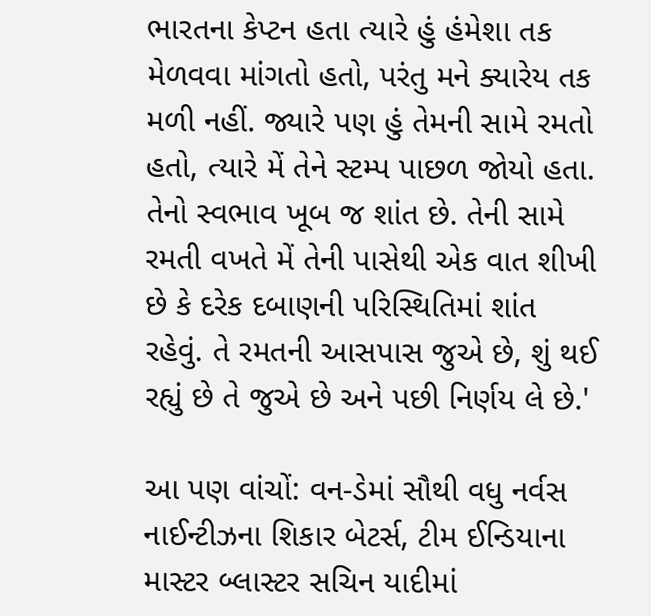ભારતના કેપ્ટન હતા ત્યારે હું હંમેશા તક મેળવવા માંગતો હતો, પરંતુ મને ક્યારેય તક મળી નહીં. જ્યારે પણ હું તેમની સામે રમતો હતો, ત્યારે મેં તેને સ્ટમ્પ પાછળ જોયો હતા. તેનો સ્વભાવ ખૂબ જ શાંત છે. તેની સામે રમતી વખતે મેં તેની પાસેથી એક વાત શીખી છે કે દરેક દબાણની પરિસ્થિતિમાં શાંત રહેવું. તે રમતની આસપાસ જુએ છે, શું થઈ રહ્યું છે તે જુએ છે અને પછી નિર્ણય લે છે.'

આ પણ વાંચોં: વન-ડેમાં સૌથી વધુ નર્વસ નાઈન્ટીઝના શિકાર બેટર્સ, ટીમ ઈન્ડિયાના માસ્ટર બ્લાસ્ટર સચિન યાદીમાં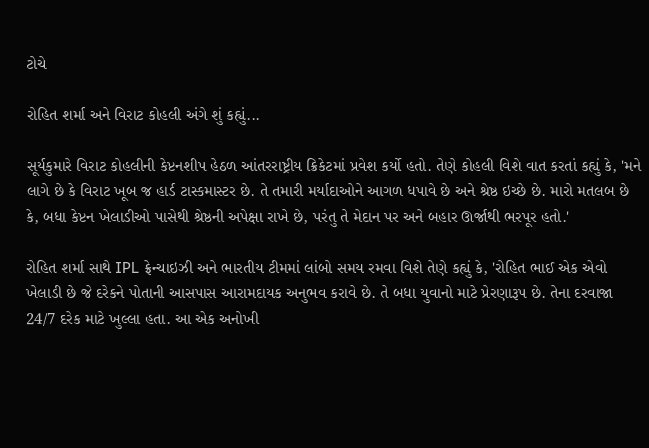ટોચે

રોહિત શર્મા અને વિરાટ કોહલી અંગે શું કહ્યું...

સૂર્યકુમારે વિરાટ કોહલીની કેપ્ટનશીપ હેઠળ આંતરરાષ્ટ્રીય ક્રિકેટમાં પ્રવેશ કર્યો હતો. તેણે કોહલી વિશે વાત કરતાં કહ્યું કે, 'મને લાગે છે કે વિરાટ ખૂબ જ હાર્ડ ટાસ્કમાસ્ટર છે. તે તમારી મર્યાદાઓને આગળ ધપાવે છે અને શ્રેષ્ઠ ઇચ્છે છે. મારો મતલબ છે કે, બધા કેપ્ટન ખેલાડીઓ પાસેથી શ્રેષ્ઠની અપેક્ષા રાખે છે, પરંતુ તે મેદાન પર અને બહાર ઊર્જાથી ભરપૂર હતો.'

રોહિત શર્મા સાથે IPL ફ્રેન્ચાઇઝી અને ભારતીય ટીમમાં લાંબો સમય રમવા વિશે તેણે કહ્યું કે, 'રોહિત ભાઈ એક એવો ખેલાડી છે જે દરેકને પોતાની આસપાસ આરામદાયક અનુભવ કરાવે છે. તે બધા યુવાનો માટે પ્રેરણારૂપ છે. તેના દરવાજા 24/7 દરેક માટે ખુલ્લા હતા. આ એક અનોખી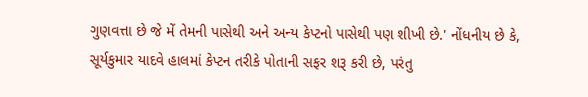ગુણવત્તા છે જે મેં તેમની પાસેથી અને અન્ય કેપ્ટનો પાસેથી પણ શીખી છે.' નોંધનીય છે કે, સૂર્યકુમાર યાદવે હાલમાં કેપ્ટન તરીકે પોતાની સફર શરૂ કરી છે, પરંતુ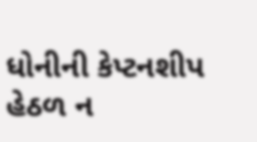ધોનીની કેપ્ટનશીપ હેઠળ ન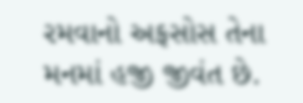રમવાનો અફસોસ તેના મનમાં હજી જીવંત છે.